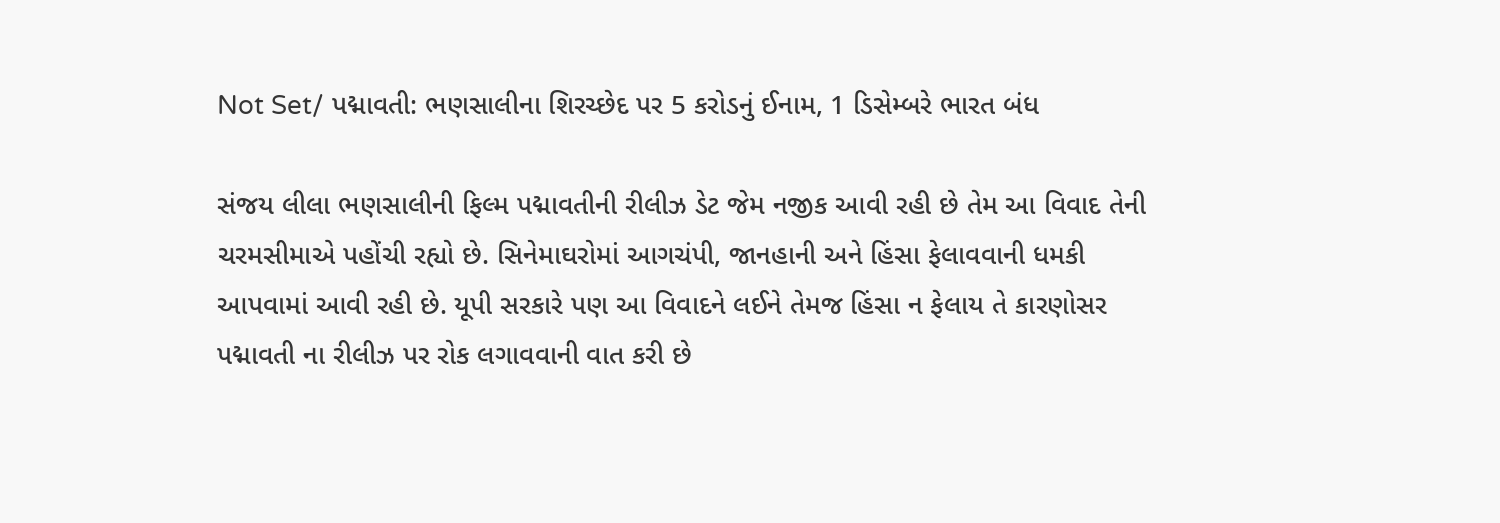Not Set/ પદ્માવતી: ભણસાલીના શિરચ્છેદ પર 5 કરોડનું ઈનામ, 1 ડિસેમ્બરે ભારત બંધ

સંજય લીલા ભણસાલીની ફિલ્મ પદ્માવતીની રીલીઝ ડેટ જેમ નજીક આવી રહી છે તેમ આ વિવાદ તેની ચરમસીમાએ પહોંચી રહ્યો છે. સિનેમાઘરોમાં આગચંપી, જાનહાની અને હિંસા ફેલાવવાની ધમકી આપવામાં આવી રહી છે. યૂપી સરકારે પણ આ વિવાદને લઈને તેમજ હિંસા ન ફેલાય તે કારણોસર પદ્માવતી ના રીલીઝ પર રોક લગાવવાની વાત કરી છે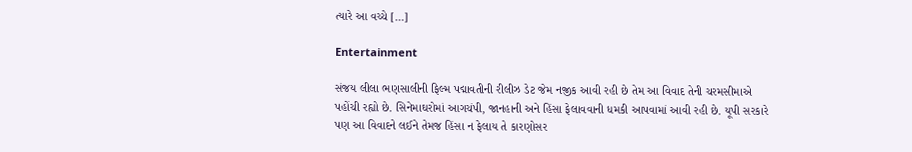ત્યારે આ વચ્ચે […]

Entertainment

સંજય લીલા ભણસાલીની ફિલ્મ પદ્માવતીની રીલીઝ ડેટ જેમ નજીક આવી રહી છે તેમ આ વિવાદ તેની ચરમસીમાએ પહોંચી રહ્યો છે. સિનેમાઘરોમાં આગચંપી, જાનહાની અને હિંસા ફેલાવવાની ધમકી આપવામાં આવી રહી છે. યૂપી સરકારે પણ આ વિવાદને લઈને તેમજ હિંસા ન ફેલાય તે કારણોસર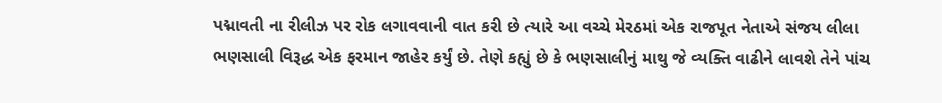પદ્માવતી ના રીલીઝ પર રોક લગાવવાની વાત કરી છે ત્યારે આ વચ્ચે મેરઠમાં એક રાજપૂત નેતાએ સંજય લીલા ભણસાલી વિરૂદ્ધ એક ફરમાન જાહેર કર્યું છે. તેણે કહ્યું છે કે ભણસાલીનું માથુ જે વ્યક્તિ વાઢીને લાવશે તેને પાંચ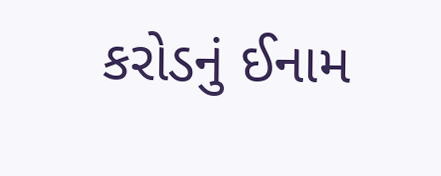કરોડનું ઈનામ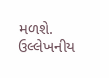મળશે. ઉલ્લેખનીય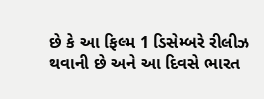છે કે આ ફિલ્મ 1 ડિસેમ્બરે રીલીઝ થવાની છે અને આ દિવસે ભારત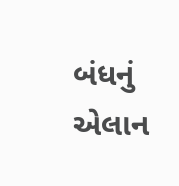બંધનું એલાન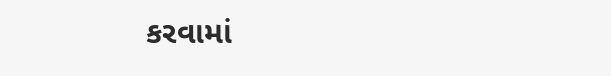કરવામાં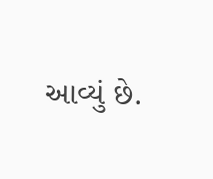આવ્યું છે.